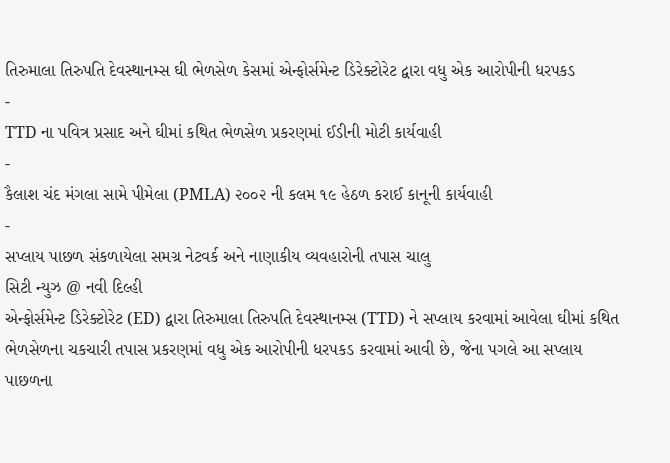તિરુમાલા તિરુપતિ દેવસ્થાનમ્સ ઘી ભેળસેળ કેસમાં એન્ફોર્સમેન્ટ ડિરેક્ટોરેટ દ્વારા વધુ એક આરોપીની ધરપકડ
-
TTD ના પવિત્ર પ્રસાદ અને ઘીમાં કથિત ભેળસેળ પ્રકરણમાં ઈડીની મોટી કાર્યવાહી
-
કૈલાશ ચંદ મંગલા સામે પીમેલા (PMLA) ૨૦૦૨ ની કલમ ૧૯ હેઠળ કરાઈ કાનૂની કાર્યવાહી
-
સપ્લાય પાછળ સંકળાયેલા સમગ્ર નેટવર્ક અને નાણાકીય વ્યવહારોની તપાસ ચાલુ
સિટી ન્યુઝ @ નવી દિલ્હી
એન્ફોર્સમેન્ટ ડિરેક્ટોરેટ (ED) દ્વારા તિરુમાલા તિરુપતિ દેવસ્થાનમ્સ (TTD) ને સપ્લાય કરવામાં આવેલા ઘીમાં કથિત ભેળસેળના ચકચારી તપાસ પ્રકરણમાં વધુ એક આરોપીની ધરપકડ કરવામાં આવી છે, જેના પગલે આ સપ્લાય પાછળના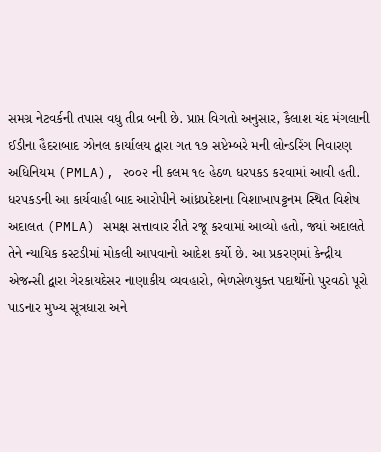સમગ્ર નેટવર્કની તપાસ વધુ તીવ્ર બની છે. પ્રાપ્ત વિગતો અનુસાર, કૈલાશ ચંદ મંગલાની ઈડીના હૈદરાબાદ ઝોનલ કાર્યાલય દ્વારા ગત ૧૭ સપ્ટેમ્બરે મની લોન્ડરિંગ નિવારણ અધિનિયમ (PMLA), ૨૦૦૨ ની કલમ ૧૯ હેઠળ ધરપકડ કરવામાં આવી હતી.
ધરપકડની આ કાર્યવાહી બાદ આરોપીને આંધ્રપ્રદેશના વિશાખાપટ્ટનમ સ્થિત વિશેષ અદાલત (PMLA) સમક્ષ સત્તાવાર રીતે રજૂ કરવામાં આવ્યો હતો, જ્યાં અદાલતે તેને ન્યાયિક કસ્ટડીમાં મોકલી આપવાનો આદેશ કર્યો છે. આ પ્રકરણમાં કેન્દ્રીય એજન્સી દ્વારા ગેરકાયદેસર નાણાકીય વ્યવહારો, ભેળસેળયુક્ત પદાર્થોનો પુરવઠો પૂરો પાડનાર મુખ્ય સૂત્રધારા અને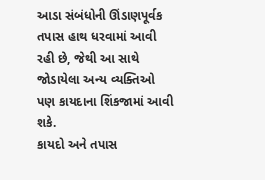આડા સંબંધોની ઊંડાણપૂર્વક તપાસ હાથ ધરવામાં આવી રહી છે, જેથી આ સાથે જોડાયેલા અન્ય વ્યક્તિઓ પણ કાયદાના શિંકજામાં આવી શકે.
કાયદો અને તપાસ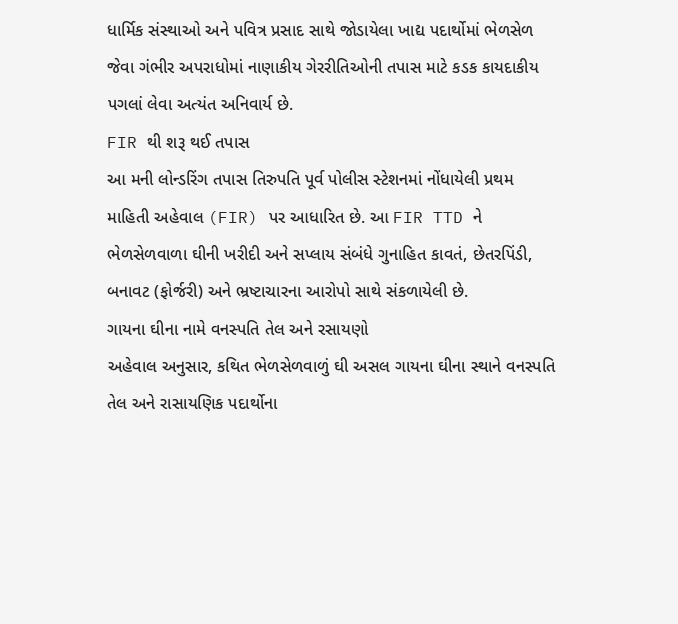ધાર્મિક સંસ્થાઓ અને પવિત્ર પ્રસાદ સાથે જોડાયેલા ખાદ્ય પદાર્થોમાં ભેળસેળ જેવા ગંભીર અપરાધોમાં નાણાકીય ગેરરીતિઓની તપાસ માટે કડક કાયદાકીય પગલાં લેવા અત્યંત અનિવાર્ય છે.
FIR થી શરૂ થઈ તપાસ
આ મની લોન્ડરિંગ તપાસ તિરુપતિ પૂર્વ પોલીસ સ્ટેશનમાં નોંધાયેલી પ્રથમ માહિતી અહેવાલ (FIR) પર આધારિત છે. આ FIR TTD ને ભેળસેળવાળા ઘીની ખરીદી અને સપ્લાય સંબંધે ગુનાહિત કાવતં, છેતરપિંડી, બનાવટ (ફોર્જરી) અને ભ્રષ્ટાચારના આરોપો સાથે સંકળાયેલી છે.
ગાયના ઘીના નામે વનસ્પતિ તેલ અને રસાયણો
અહેવાલ અનુસાર, કથિત ભેળસેળવાળું ઘી અસલ ગાયના ઘીના સ્થાને વનસ્પતિ તેલ અને રાસાયણિક પદાર્થોના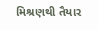મિશ્રણથી તૈયાર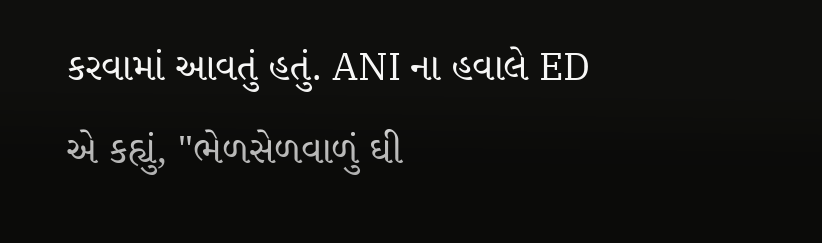કરવામાં આવતું હતું. ANI ના હવાલે ED એ કહ્યું, "ભેળસેળવાળું ઘી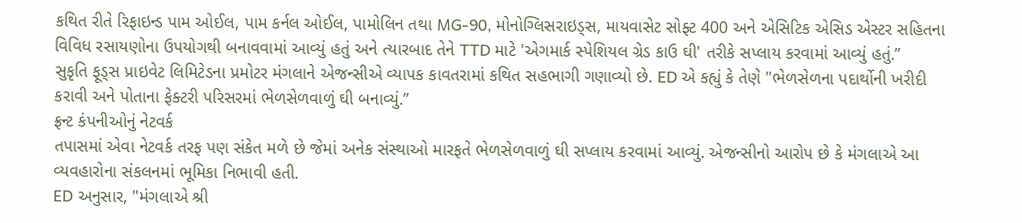કથિત રીતે રિફાઇન્ડ પામ ઓઈલ, પામ કર્નલ ઓઈલ, પામોલિન તથા MG-90, મોનોગ્લિસરાઇડ્સ, માયવાસેટ સોફ્ટ 400 અને એસિટિક એસિડ એસ્ટર સહિતના વિવિધ રસાયણોના ઉપયોગથી બનાવવામાં આવ્યું હતું અને ત્યારબાદ તેને TTD માટે 'એગમાર્ક સ્પેશિયલ ગ્રેડ કાઉ ઘી' તરીકે સપ્લાય કરવામાં આવ્યું હતું.”
સુકૃતિ ફૂડ્સ પ્રાઇવેટ લિમિટેડના પ્રમોટર મંગલાને એજન્સીએ વ્યાપક કાવતરામાં કથિત સહભાગી ગણાવ્યો છે. ED એ કહ્યું કે તેણે "ભેળસેળના પદાર્થોની ખરીદી કરાવી અને પોતાના ફેક્ટરી પરિસરમાં ભેળસેળવાળું ઘી બનાવ્યું.”
ફ્રન્ટ કંપનીઓનું નેટવર્ક
તપાસમાં એવા નેટવર્ક તરફ પણ સંકેત મળે છે જેમાં અનેક સંસ્થાઓ મારફતે ભેળસેળવાળું ઘી સપ્લાય કરવામાં આવ્યું. એજન્સીનો આરોપ છે કે મંગલાએ આ વ્યવહારોના સંકલનમાં ભૂમિકા નિભાવી હતી.
ED અનુસાર, "મંગલાએ શ્રી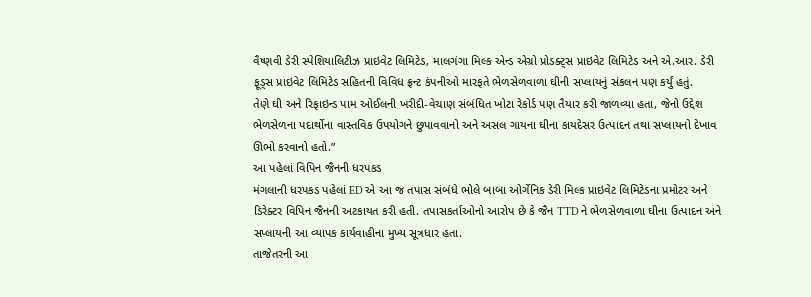વૈષ્ણવી ડેરી સ્પેશિયાલિટીઝ પ્રાઇવેટ લિમિટેડ, માલગંગા મિલ્ક એન્ડ એગ્રો પ્રોડક્ટ્સ પ્રાઇવેટ લિમિટેડ અને એ.આર. ડેરી ફૂડ્સ પ્રાઇવેટ લિમિટેડ સહિતની વિવિધ ફ્રન્ટ કંપનીઓ મારફતે ભેળસેળવાળા ઘીની સપ્લાયનું સંકલન પણ કર્યું હતું.
તેણે ઘી અને રિફાઇન્ડ પામ ઓઈલની ખરીદી-વેચાણ સંબંધિત ખોટા રેકોર્ડ પણ તૈયાર કરી જાળવ્યા હતા, જેનો ઉદ્દેશ ભેળસેળના પદાર્થોના વાસ્તવિક ઉપયોગને છુપાવવાનો અને અસલ ગાયના ઘીના કાયદેસર ઉત્પાદન તથા સપ્લાયનો દેખાવ ઊભો કરવાનો હતો.”
આ પહેલાં વિપિન જૈનની ધરપકડ
મંગલાની ધરપકડ પહેલાં ED એ આ જ તપાસ સંબંધે ભોલે બાબા ઓર્ગેનિક ડેરી મિલ્ક પ્રાઇવેટ લિમિટેડના પ્રમોટર અને ડિરેક્ટર વિપિન જૈનની અટકાયત કરી હતી. તપાસકર્તાઓનો આરોપ છે કે જૈન TTD ને ભેળસેળવાળા ઘીના ઉત્પાદન અને સપ્લાયની આ વ્યાપક કાર્યવાહીના મુખ્ય સૂત્રધાર હતા.
તાજેતરની આ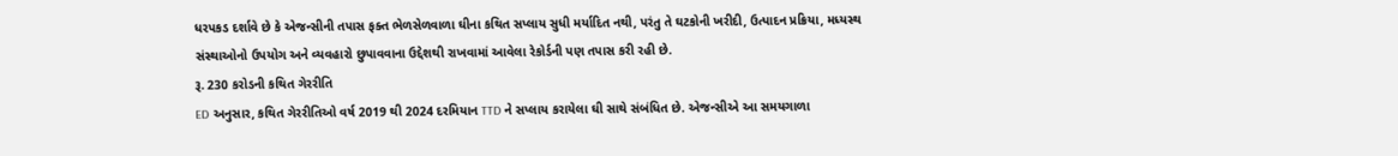ધરપકડ દર્શાવે છે કે એજન્સીની તપાસ ફક્ત ભેળસેળવાળા ઘીના કથિત સપ્લાય સુધી મર્યાદિત નથી, પરંતુ તે ઘટકોની ખરીદી, ઉત્પાદન પ્રક્રિયા, મધ્યસ્થ સંસ્થાઓનો ઉપયોગ અને વ્યવહારો છુપાવવાના ઉદ્દેશથી રાખવામાં આવેલા રેકોર્ડની પણ તપાસ કરી રહી છે.
રૂ. 230 કરોડની કથિત ગેરરીતિ
ED અનુસાર, કથિત ગેરરીતિઓ વર્ષ 2019 થી 2024 દરમિયાન TTD ને સપ્લાય કરાયેલા ઘી સાથે સંબંધિત છે. એજન્સીએ આ સમયગાળા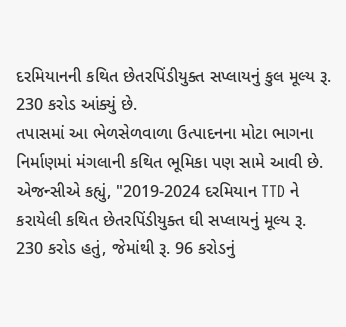દરમિયાનની કથિત છેતરપિંડીયુક્ત સપ્લાયનું કુલ મૂલ્ય રૂ. 230 કરોડ આંક્યું છે.
તપાસમાં આ ભેળસેળવાળા ઉત્પાદનના મોટા ભાગના નિર્માણમાં મંગલાની કથિત ભૂમિકા પણ સામે આવી છે. એજન્સીએ કહ્યું, "2019-2024 દરમિયાન TTD ને કરાયેલી કથિત છેતરપિંડીયુક્ત ઘી સપ્લાયનું મૂલ્ય રૂ. 230 કરોડ હતું, જેમાંથી રૂ. 96 કરોડનું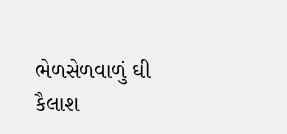ભેળસેળવાળું ઘી કૈલાશ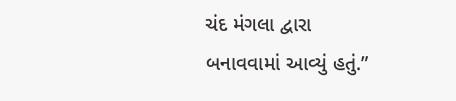ચંદ મંગલા દ્વારા બનાવવામાં આવ્યું હતું.”